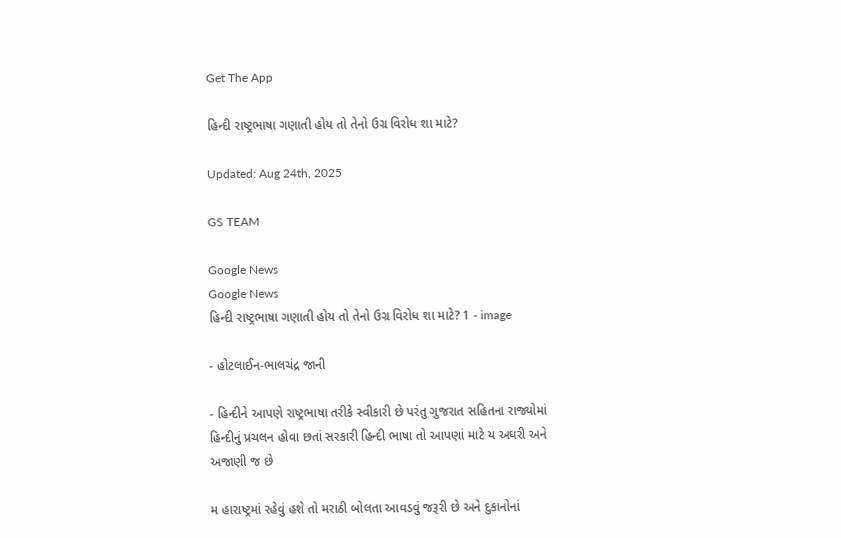Get The App

હિન્દી રાષ્ટ્રભાષા ગણાતી હોય તો તેનો ઉગ્ર વિરોધ શા માટે?

Updated: Aug 24th, 2025

GS TEAM

Google News
Google News
હિન્દી રાષ્ટ્રભાષા ગણાતી હોય તો તેનો ઉગ્ર વિરોધ શા માટે? 1 - image

- હોટલાઈન-ભાલચંદ્ર જાની

- હિન્દીને આપણે રાષ્ટ્રભાષા તરીકે સ્વીકારી છે પરંતુ ગુજરાત સહિતના રાજ્યોમાં હિન્દીનું પ્રચલન હોવા છતાં સરકારી હિન્દી ભાષા તો આપણાં માટે ય અઘરી અને અજાણી જ છે

મ હારાષ્ટ્રમાં રહેવું હશે તો મરાઠી બોલતા આવડવું જરૂરી છે અને દુકાનોનાં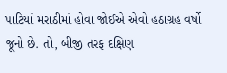પાટિયાં મરાઠીમાં હોવા જોઈએ એવો હઠાગ્રહ વર્ષો જૂનો છે. તો, બીજી તરફ દક્ષિણ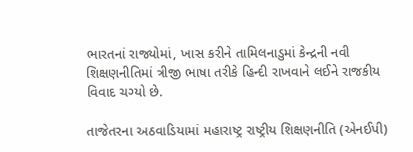ભારતનાં રાજ્યોમાં, ખાસ કરીને તામિલનાડુમાં કેન્દ્રની નવી શિક્ષણનીતિમાં ત્રીજી ભાષા તરીકે હિન્દી રાખવાને લઈને રાજકીય વિવાદ ચગ્યો છે.

તાજેતરના અઠવાડિયામાં મહારાષ્ટ્ર રાષ્ટ્રીય શિક્ષણનીતિ (એનઈપી)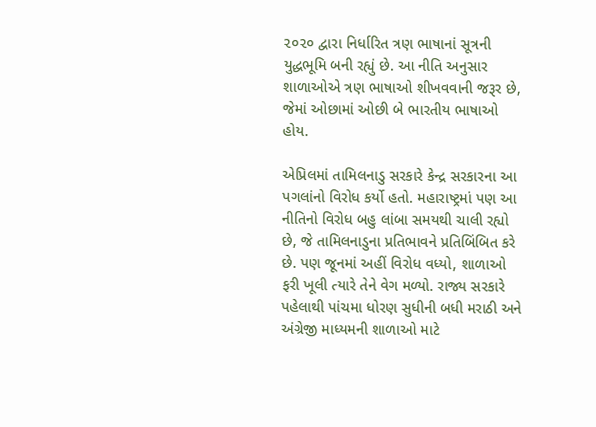૨૦૨૦ દ્વારા નિર્ધારિત ત્રણ ભાષાનાં સૂત્રની યુદ્ધભૂમિ બની રહ્યું છે. આ નીતિ અનુસાર શાળાઓએ ત્રણ ભાષાઓ શીખવવાની જરૂર છે, જેમાં ઓછામાં ઓછી બે ભારતીય ભાષાઓ હોય.

એપ્રિલમાં તામિલનાડુ સરકારે કેન્દ્ર સરકારના આ પગલાંનો વિરોધ કર્યો હતો. મહારાષ્ટ્રમાં પણ આ નીતિનો વિરોધ બહુ લાંબા સમયથી ચાલી રહ્યો છે, જે તામિલનાડુના પ્રતિભાવને પ્રતિબિંબિત કરે છે. પણ જૂનમાં અહીં વિરોધ વધ્યો, શાળાઓ ફરી ખૂલી ત્યારે તેને વેગ મળ્યો. રાજ્ય સરકારે પહેલાથી પાંચમા ધોરણ સુધીની બધી મરાઠી અને અંગ્રેજી માધ્યમની શાળાઓ માટે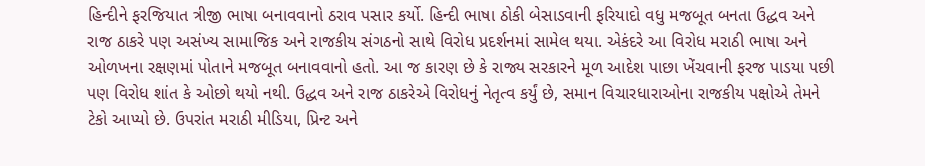હિન્દીને ફરજિયાત ત્રીજી ભાષા બનાવવાનો ઠરાવ પસાર કર્યો. હિન્દી ભાષા ઠોકી બેસાડવાની ફરિયાદો વધુ મજબૂત બનતા ઉદ્ધવ અને રાજ ઠાકરે પણ અસંખ્ય સામાજિક અને રાજકીય સંગઠનો સાથે વિરોધ પ્રદર્શનમાં સામેલ થયા. એકંદરે આ વિરોધ મરાઠી ભાષા અને ઓળખના રક્ષણમાં પોતાને મજબૂત બનાવવાનો હતો. આ જ કારણ છે કે રાજ્ય સરકારને મૂળ આદેશ પાછા ખેંચવાની ફરજ પાડયા પછી પણ વિરોધ શાંત કે ઓછો થયો નથી. ઉદ્ધવ અને રાજ ઠાકરેએ વિરોધનું નેતૃત્વ કર્યું છે, સમાન વિચારધારાઓના રાજકીય પક્ષોએ તેમને ટેકો આપ્યો છે. ઉપરાંત મરાઠી મીડિયા, પ્રિન્ટ અને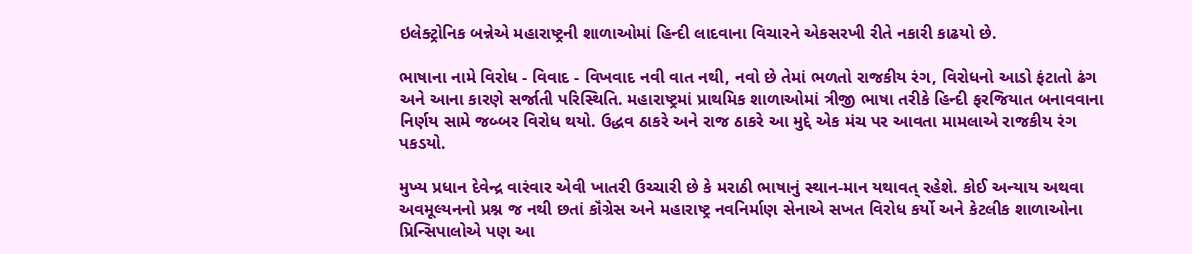ઇલેક્ટ્રોનિક બન્નેએ મહારાષ્ટ્રની શાળાઓમાં હિન્દી લાદવાના વિચારને એકસરખી રીતે નકારી કાઢયો છે.

ભાષાના નામે વિરોધ - વિવાદ - વિખવાદ નવી વાત નથી, નવો છે તેમાં ભળતો રાજકીય રંગ, વિરોધનો આડો ફંટાતો ઢંગ અને આના કારણે સર્જાતી પરિસ્થિતિ. મહારાષ્ટ્રમાં પ્રાથમિક શાળાઓમાં ત્રીજી ભાષા તરીકે હિન્દી ફરજિયાત બનાવવાના નિર્ણય સામે જબ્બર વિરોધ થયો. ઉદ્ધવ ઠાકરે અને રાજ ઠાકરે આ મુદ્દે એક મંચ પર આવતા મામલાએ રાજકીય રંગ પકડયો.

મુખ્ય પ્રધાન દેવેન્દ્ર વારંવાર એવી ખાતરી ઉચ્ચારી છે કે મરાઠી ભાષાનું સ્થાન-માન યથાવત્ રહેશે. કોઈ અન્યાય અથવા અવમૂલ્યનનો પ્રશ્ન જ નથી છતાં કૉંગ્રેસ અને મહારાષ્ટ્ર નવનિર્માણ સેનાએ સખત વિરોધ કર્યો અને કેટલીક શાળાઓના પ્રિન્સિપાલોએ પણ આ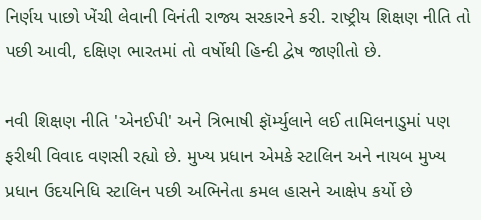નિર્ણય પાછો ખેંચી લેવાની વિનંતી રાજ્ય સરકારને કરી. રાષ્ટ્રીય શિક્ષણ નીતિ તો પછી આવી, દક્ષિણ ભારતમાં તો વર્ષોથી હિન્દી દ્વેષ જાણીતો છે.

નવી શિક્ષણ નીતિ 'એનઈપી' અને ત્રિભાષી ફૉર્મ્યુલાને લઈ તામિલનાડુમાં પણ ફરીથી વિવાદ વણસી રહ્યો છે. મુખ્ય પ્રધાન એમકે સ્ટાલિન અને નાયબ મુખ્ય પ્રધાન ઉદયનિધિ સ્ટાલિન પછી અભિનેતા કમલ હાસને આક્ષેપ કર્યો છે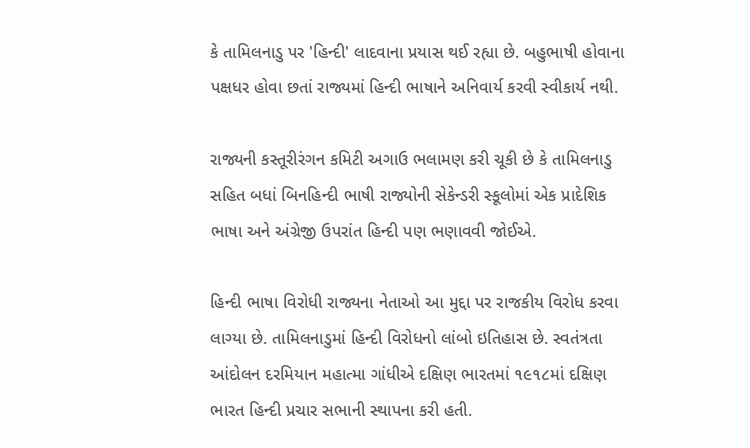કે તામિલનાડુ પર 'હિન્દી' લાદવાના પ્રયાસ થઈ રહ્યા છે. બહુભાષી હોવાના પક્ષધર હોવા છતાં રાજ્યમાં હિન્દી ભાષાને અનિવાર્ય કરવી સ્વીકાર્ય નથી.

રાજ્યની કસ્તૂરીરંગન કમિટી અગાઉ ભલામણ કરી ચૂકી છે કે તામિલનાડુ સહિત બધાં બિનહિન્દી ભાષી રાજ્યોની સેકેન્ડરી સ્કૂલોમાં એક પ્રાદેશિક ભાષા અને અંગ્રેજી ઉપરાંત હિન્દી પણ ભણાવવી જોઈએ.

હિન્દી ભાષા વિરોધી રાજ્યના નેતાઓ આ મુદ્દા પર રાજકીય વિરોધ કરવા લાગ્યા છે. તામિલનાડુમાં હિન્દી વિરોધનો લાંબો ઇતિહાસ છે. સ્વતંત્રતા આંદોલન દરમિયાન મહાત્મા ગાંધીએ દક્ષિણ ભારતમાં ૧૯૧૮માં દક્ષિણ ભારત હિન્દી પ્રચાર સભાની સ્થાપના કરી હતી.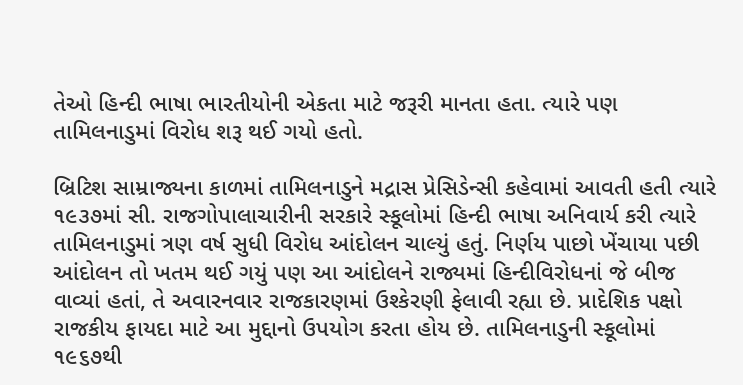તેઓ હિન્દી ભાષા ભારતીયોની એકતા માટે જરૂરી માનતા હતા. ત્યારે પણ તામિલનાડુમાં વિરોધ શરૂ થઈ ગયો હતો.

બ્રિટિશ સામ્રાજ્યના કાળમાં તામિલનાડુને મદ્રાસ પ્રેસિડેન્સી કહેવામાં આવતી હતી ત્યારે ૧૯૩૭માં સી. રાજગોપાલાચારીની સરકારે સ્કૂલોમાં હિન્દી ભાષા અનિવાર્ય કરી ત્યારે તામિલનાડુમાં ત્રણ વર્ષ સુધી વિરોધ આંદોલન ચાલ્યું હતું. નિર્ણય પાછો ખેંચાયા પછી આંદોલન તો ખતમ થઈ ગયું પણ આ આંદોલને રાજ્યમાં હિન્દીવિરોધનાં જે બીજ વાવ્યાં હતાં, તે અવારનવાર રાજકારણમાં ઉશ્કેરણી ફેલાવી રહ્યા છે. પ્રાદેશિક પક્ષો રાજકીય ફાયદા માટે આ મુદ્દાનો ઉપયોગ કરતા હોય છે. તામિલનાડુની સ્કૂલોમાં ૧૯૬૭થી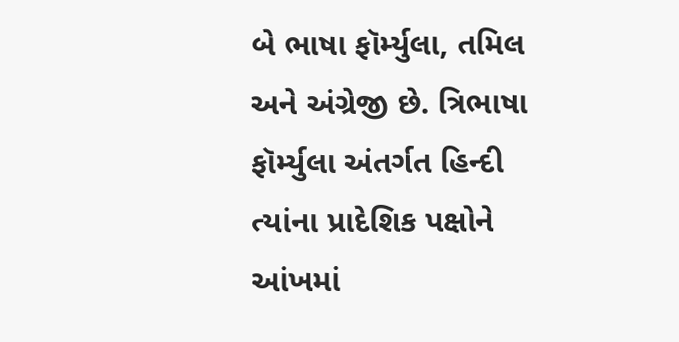બે ભાષા ફૉર્મ્યુલા, તમિલ અને અંગ્રેજી છે. ત્રિભાષા ફૉર્મ્યુલા અંતર્ગત હિન્દી ત્યાંના પ્રાદેશિક પક્ષોને આંખમાં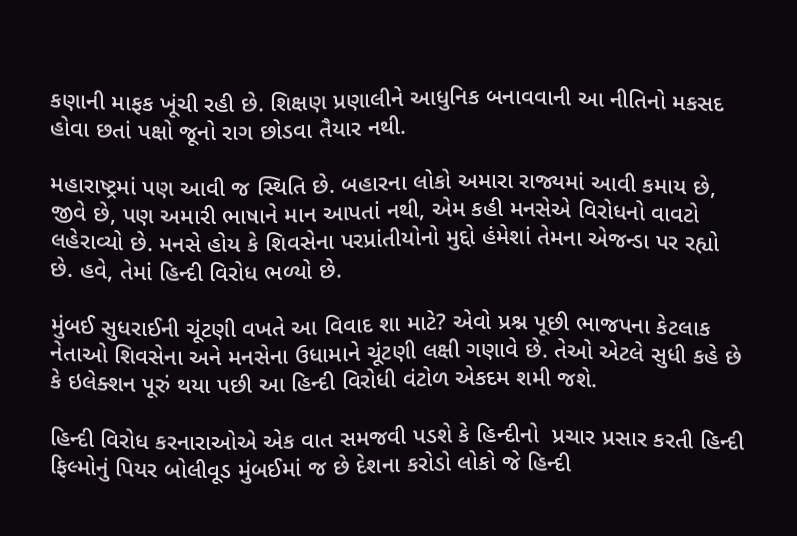કણાની માફક ખૂંચી રહી છે. શિક્ષણ પ્રણાલીને આધુનિક બનાવવાની આ નીતિનો મકસદ હોવા છતાં પક્ષો જૂનો રાગ છોડવા તૈયાર નથી.

મહારાષ્ટ્રમાં પણ આવી જ સ્થિતિ છે. બહારના લોકો અમારા રાજ્યમાં આવી કમાય છે, જીવે છે, પણ અમારી ભાષાને માન આપતાં નથી, એમ કહી મનસેએ વિરોધનો વાવટો લહેરાવ્યો છે. મનસે હોય કે શિવસેના પરપ્રાંતીયોનો મુદ્દો હંમેશાં તેમના એજન્ડા પર રહ્યો છે. હવે, તેમાં હિન્દી વિરોધ ભળ્યો છે.

મુંબઈ સુધરાઈની ચૂંટણી વખતે આ વિવાદ શા માટે? એવો પ્રશ્ન પૂછી ભાજપના કેટલાક નેતાઓ શિવસેના અને મનસેના ઉધામાને ચૂંટણી લક્ષી ગણાવે છે. તેઓ એટલે સુધી કહે છે કે ઇલેક્શન પૂરું થયા પછી આ હિન્દી વિરોધી વંટોળ એકદમ શમી જશે.

હિન્દી વિરોધ કરનારાઓએ એક વાત સમજવી પડશે કે હિન્દીનો  પ્રચાર પ્રસાર કરતી હિન્દી  ફિલ્મોનું પિયર બોલીવૂડ મુંબઈમાં જ છે દેશના કરોડો લોકો જે હિન્દી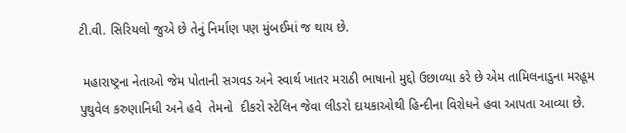ટી.વી. સિરિયલો જુએ છે તેનું નિર્માણ પણ મુંબઈમાં જ થાય છે.

 મહારાષ્ટ્રના નેતાઓ જેમ પોતાની સગવડ અને સ્વાર્થ ખાતર મરાઠી ભાષાનો મુદ્દો ઉછાળ્યા કરે છે એમ તામિલનાડુના મરહૂમ પુથુવેલ કરુણાનિધી અને હવે  તેમનો  દીકરો સ્ટેલિન જેવા લીડરો દાયકાઓથી હિન્દીના વિરોધને હવા આપતા આવ્યા છે.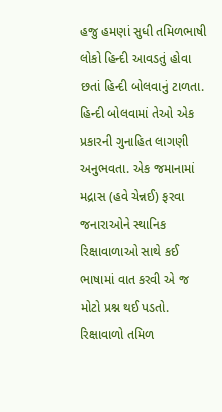હજુ હમણાં સુધી તમિળભાષી લોકો હિન્દી આવડતું હોવા છતાં હિન્દી બોલવાનું ટાળતા. હિન્દી બોલવામાં તેઓ એક પ્રકારની ગુનાહિત લાગણી અનુભવતા. એક જમાનામાં મદ્રાસ (હવે ચેન્નઈ) ફરવા જનારાઓને સ્થાનિક રિક્ષાવાળાઓ સાથે કઈ ભાષામાં વાત કરવી એ જ મોટો પ્રશ્ન થઈ પડતો. રિક્ષાવાળો તમિળ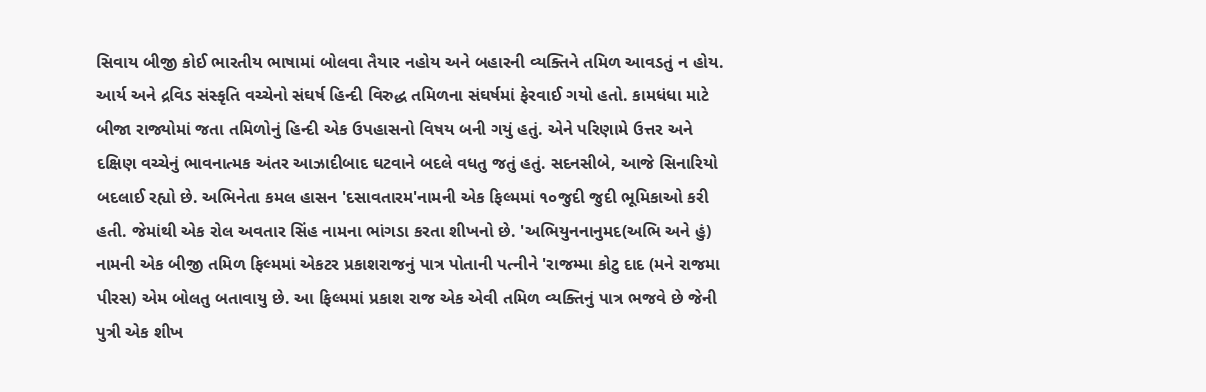સિવાય બીજી કોઈ ભારતીય ભાષામાં બોલવા તૈયાર નહોય અને બહારની વ્યક્તિને તમિળ આવડતું ન હોય. આર્ય અને દ્રવિડ સંસ્કૃતિ વચ્ચેનો સંઘર્ષ હિન્દી વિરુદ્ધ તમિળના સંઘર્ષમાં ફેરવાઈ ગયો હતો. કામધંધા માટે બીજા રાજ્યોમાં જતા તમિળોનું હિન્દી એક ઉપહાસનો વિષય બની ગયું હતું. એને પરિણામે ઉત્તર અને દક્ષિણ વચ્ચેનું ભાવનાત્મક અંતર આઝાદીબાદ ઘટવાને બદલે વધતુ જતું હતું. સદનસીબે, આજે સિનારિયો બદલાઈ રહ્યો છે. અભિનેતા કમલ હાસન 'દસાવતારમ'નામની એક ફિલ્મમાં ૧૦જુદી જુદી ભૂમિકાઓ કરી હતી. જેમાંથી એક રોલ અવતાર સિંહ નામના ભાંગડા કરતા શીખનો છે. 'અભિયુનનાનુમદ(અભિ અને હું) નામની એક બીજી તમિળ ફિલ્મમાં એકટર પ્રકાશરાજનું પાત્ર પોતાની પત્નીને 'રાજમ્મા કોટુ દાદ (મને રાજમા પીરસ) એમ બોલતુ બતાવાયુ છે. આ ફિલ્મમાં પ્રકાશ રાજ એક એવી તમિળ વ્યક્તિનું પાત્ર ભજવે છે જેની પુત્રી એક શીખ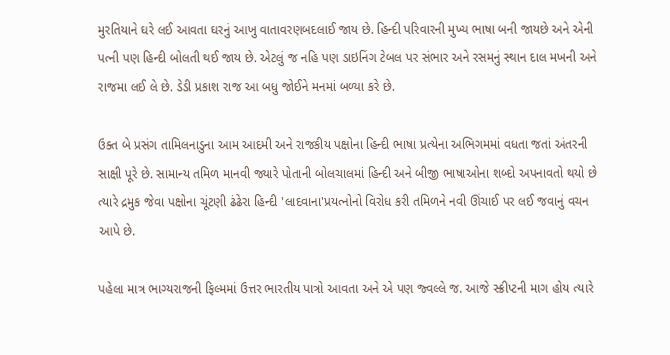મુરતિયાને ઘરે લઈ આવતા ઘરનું આખુ વાતાવરણબદલાઈ જાય છે. હિન્દી પરિવારની મુખ્ય ભાષા બની જાયછે અને એની પત્ની પણ હિન્દી બોલતી થઈ જાય છે. એટલું જ નહિ પણ ડાઇનિંગ ટેબલ પર સંભાર અને રસમનું સ્થાન દાલ મખની અને રાજમા લઈ લે છે. ડેડી પ્રકાશ રાજ આ બધુ જોઈને મનમાં બળ્યા કરે છે.

ઉક્ત બે પ્રસંગ તામિલનાડુના આમ આદમી અને રાજકીય પક્ષોના હિન્દી ભાષા પ્રત્યેના અભિગમમાં વધતા જતાં અંતરની સાક્ષી પૂરે છે. સામાન્ય તમિળ માનવી જ્યારે પોતાની બોલચાલમાં હિન્દી અને બીજી ભાષાઓના શબ્દો અપનાવતો થયો છે ત્યારે દ્રમુક જેવા પક્ષોના ચૂંટણી ઢંઢેરા હિન્દી 'લાદવાના'પ્રયત્નોનો વિરોધ કરી તમિળને નવી ઊંચાઈ પર લઈ જવાનું વચન આપે છે.

પહેલા માત્ર ભાગ્યરાજની ફિલ્મમાં ઉત્તર ભારતીય પાત્રો આવતા અને એ પણ જ્વલ્લે જ. આજે સ્ક્રીપ્ટની માગ હોય ત્યારે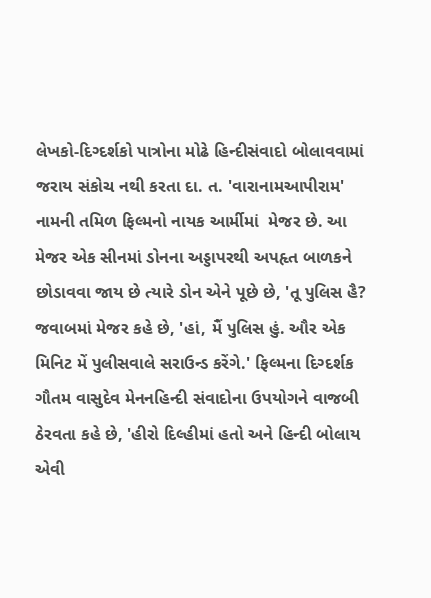લેખકો-દિગ્દર્શકો પાત્રોના મોઢે હિન્દીસંવાદો બોલાવવામાં જરાય સંકોચ નથી કરતા દા. ત. 'વારાનામઆપીરામ' નામની તમિળ ફિલ્મનો નાયક આર્મીમાં  મેજર છે. આ મેજર એક સીનમાં ડોનના અડ્ડાપરથી અપહૃત બાળકને છોડાવવા જાય છે ત્યારે ડોન એને પૂછે છે, 'તૂ પુલિસ હૈ?  જવાબમાં મેજર કહે છે, 'હાં, મૈં પુલિસ હું. ઔર એક મિનિટ મેં પુલીસવાલે સરાઉન્ડ કરેંગે.' ફિલ્મના દિગ્દર્શક ગૌતમ વાસુદેવ મેનનહિન્દી સંવાદોના ઉપયોગને વાજબી ઠેરવતા કહે છે, 'હીરો દિલ્હીમાં હતો અને હિન્દી બોલાય એવી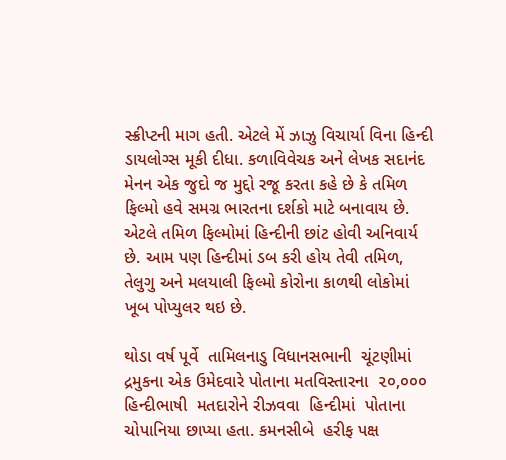સ્ક્રીપ્ટની માગ હતી. એટલે મેં ઝાઝુ વિચાર્યા વિના હિન્દી ડાયલોગ્સ મૂકી દીધા. કળાવિવેચક અને લેખક સદાનંદ મેનન એક જુદો જ મુદ્દો રજૂ કરતા કહે છે કે તમિળ ફિલ્મો હવે સમગ્ર ભારતના દર્શકો માટે બનાવાય છે. એટલે તમિળ ફિલ્મોમાં હિન્દીની છાંટ હોવી અનિવાર્ય છે. આમ પણ હિન્દીમાં ડબ કરી હોય તેવી તમિળ, તેલુગુ અને મલયાલી ફિલ્મો કોરોના કાળથી લોકોમાં ખૂબ પોપ્યુલર થઇ છે.

થોડા વર્ષ પૂર્વે  તામિલનાડુ વિધાનસભાની  ચૂંટણીમાં  દ્રમુકના એક ઉમેદવારે પોતાના મતવિસ્તારના  ૨૦,૦૦૦  હિન્દીભાષી  મતદારોને રીઝવવા  હિન્દીમાં  પોતાના ચોપાનિયા છાપ્યા હતા. કમનસીબે  હરીફ પક્ષ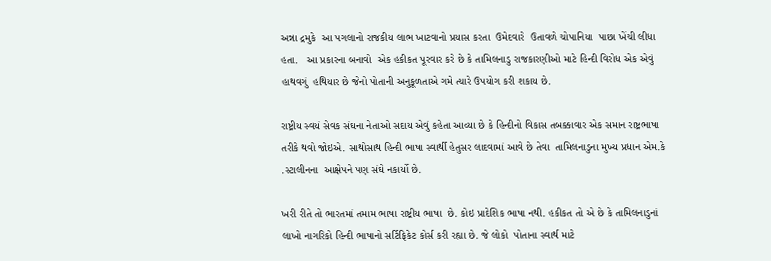અન્ના દ્રમુકે  આ પગલાનો રાજકીય લાભ ખાટવાનો પ્રયાસ કરતા  ઉમેદવારે  ઉતાવળે ચોપાનિયા  પાછા ખેંચી લીધા હતા.   આ પ્રકારના બનાવો  એક હકીકત પૂરવાર કરે છે કે તામિલનાડુ રાજકારણીઓ માટે હિન્દી વિરોધ એક એવું હાથવગું  હથિયાર છે જેનો પોતાની અનુકૂળતાએ ગમે ત્યારે ઉપયોગ કરી શકાય છે.

રાષ્ટ્રીય સ્વયં સેવક સંઘના નેતાઓ સદાય એવું કહેતા આવ્યા છે કે હિન્દીનો વિકાસ તબક્કાવાર એક સમાન રાષ્ટ્રભાષા તરીકે થવો જોઇએ. સાથોસાથ હિન્દી ભાષા સ્વાર્થી હેતુસર લાદવામાં આવે છે તેવા  તામિલનાડુના મુખ્ય પ્રધાન એમ.કે .સ્ટાલીનના  આક્ષેપને પણ સંઘે નકાર્યો છે.

ખરી રીતે તો ભારતમાં તમામ ભાષા રાષ્ટ્રીય ભાષા  છે. કોઇ પ્રાદેશિક ભાષા નથી. હકીકત તો એ છે કે તામિલનાડુનાં લાખો નાગરિકો હિન્દી ભાષાનો સર્ટિફિકેટ કોર્સ કરી રહ્યા છે. જે લોકો  પોતાના સ્વાર્થ માટે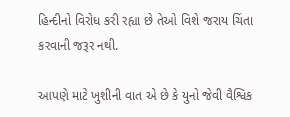હિન્દીનો વિરોધ કરી રહ્યા છે તેઓ વિશે જરાય ચિંતા કરવાની જરૂર નથી.

આપણે માટે ખુશીની વાત એ છે કે યુનો જેવી વૈશ્વિક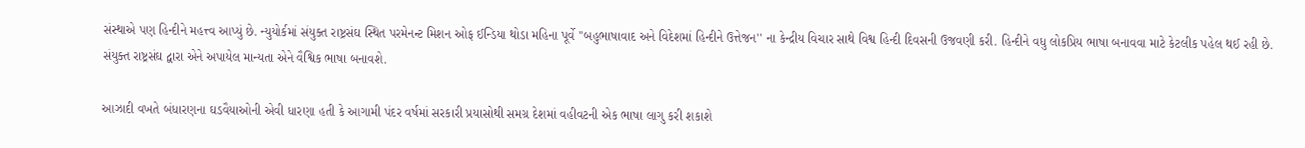સંસ્થાએ પણ હિન્દીને મહત્ત્વ આપ્યું છે. ન્યુયોર્કમાં સંયુક્ત રાષ્ટ્રસંઘ સ્થિત પરમેનન્ટ મિશન ઓફ ઈન્ડિયા થોડા મહિના પૂર્વે ''બહુભાષાવાદ અને વિદેશમાં હિન્દીને ઉત્તેજન'' ના કેન્દ્રીય વિચાર સાથે વિશ્વ હિન્દી દિવસની ઉજવણી કરી. હિન્દીને વધુ લોકપ્રિય ભાષા બનાવવા માટે કેટલીક પહેલ થઈ રહી છે. સંયુક્ત રાષ્ટ્રસંઘ દ્વારા એને અપાયેલ માન્યતા એને વૈશ્વિક ભાષા બનાવશે.

આઝાદી વખતે બંધારણના ઘડવૈયાઓની એવી ધારણા હતી કે આગામી પંદર વર્ષમાં સરકારી પ્રયાસોથી સમગ્ર દેશમાં વહીવટની એક ભાષા લાગુ કરી શકાશે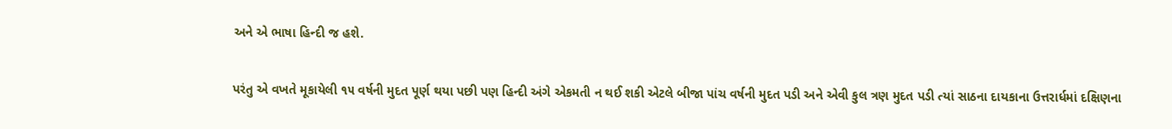અને એ ભાષા હિન્દી જ હશે.

પરંતુ એ વખતે મૂકાયેલી ૧૫ વર્ષની મુદત પૂર્ણ થયા પછી પણ હિન્દી અંગે એકમતી ન થઈ શકી એટલે બીજા પાંચ વર્ષની મુદત પડી અને એવી કુલ ત્રણ મુદત પડી ત્યાં સાઠના દાયકાના ઉત્તરાર્ધમાં દક્ષિણના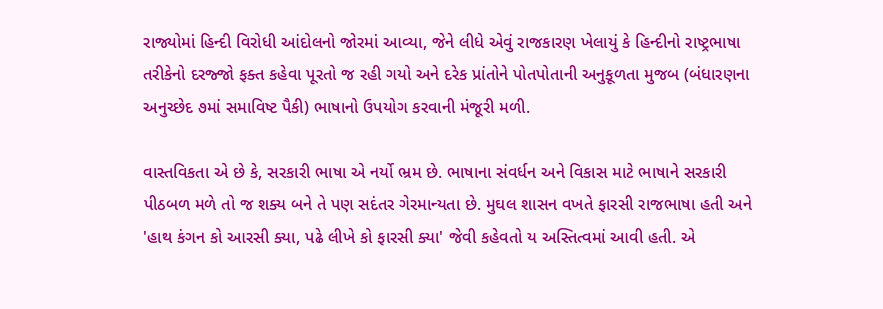રાજ્યોમાં હિન્દી વિરોધી આંદોલનો જોરમાં આવ્યા, જેને લીધે એવું રાજકારણ ખેલાયું કે હિન્દીનો રાષ્ટ્રભાષા તરીકેનો દરજ્જો ફક્ત કહેવા પૂરતો જ રહી ગયો અને દરેક પ્રાંતોને પોતપોતાની અનુકૂળતા મુજબ (બંધારણના અનુચ્છેદ ૭માં સમાવિષ્ટ પૈકી) ભાષાનો ઉપયોગ કરવાની મંજૂરી મળી.

વાસ્તવિકતા એ છે કે, સરકારી ભાષા એ નર્યો ભ્રમ છે. ભાષાના સંવર્ધન અને વિકાસ માટે ભાષાને સરકારી પીઠબળ મળે તો જ શક્ય બને તે પણ સદંતર ગેરમાન્યતા છે. મુઘલ શાસન વખતે ફારસી રાજભાષા હતી અને 'હાથ કંગન કો આરસી ક્યા, પઢે લીખે કો ફારસી ક્યા' જેવી કહેવતો ય અસ્તિત્વમાં આવી હતી. એ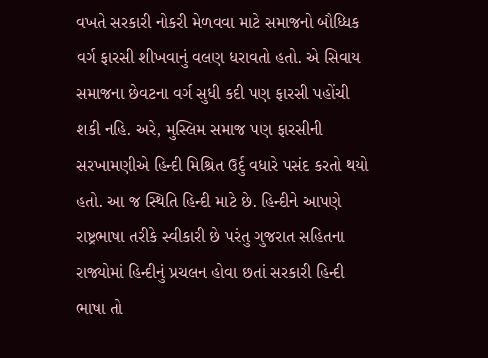વખતે સરકારી નોકરી મેળવવા માટે સમાજનો બૌધ્ધિક વર્ગ ફારસી શીખવાનું વલણ ધરાવતો હતો. એ સિવાય સમાજના છેવટના વર્ગ સુધી કદી પણ ફારસી પહોંચી શકી નહિ. અરે, મુસ્લિમ સમાજ પણ ફારસીની સરખામણીએ હિન્દી મિશ્રિત ઉર્દુ વધારે પસંદ કરતો થયો હતો. આ જ સ્થિતિ હિન્દી માટે છે. હિન્દીને આપણે રાષ્ટ્રભાષા તરીકે સ્વીકારી છે પરંતુ ગુજરાત સહિતના રાજ્યોમાં હિન્દીનું પ્રચલન હોવા છતાં સરકારી હિન્દી ભાષા તો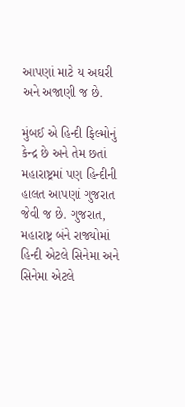આપણાં માટે ય અઘરી અને અજાણી જ છે.

મુંબઈ એ હિન્દી ફિલ્મોનું કેન્દ્ર છે અને તેમ છતાં મહારાષ્ટ્રમાં પણ હિન્દીની હાલત આપણાં ગુજરાત જેવી જ છે. ગુજરાત, મહારાષ્ટ્ર બંને રાજ્યોમાં હિન્દી એટલે સિનેમા અને સિનેમા એટલે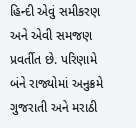હિન્દી એવું સમીકરણ અને એવી સમજણ પ્રવર્તીત છે. પરિણામે બંને રાજ્યોમાં અનુક્રમે ગુજરાતી અને મરાઠી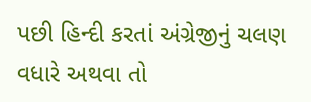પછી હિન્દી કરતાં અંગ્રેજીનું ચલણ વધારે અથવા તો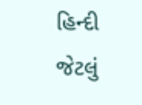હિન્દી જેટલું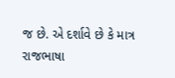જ છે. એ દર્શાવે છે કે માત્ર રાજભાષા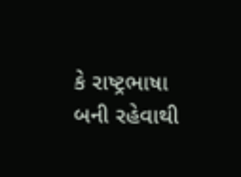કે રાષ્ટ્રભાષા બની રહેવાથી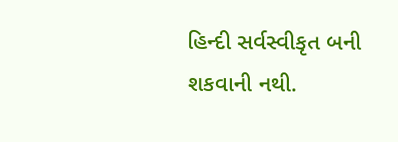હિન્દી સર્વસ્વીકૃત બની શકવાની નથી.